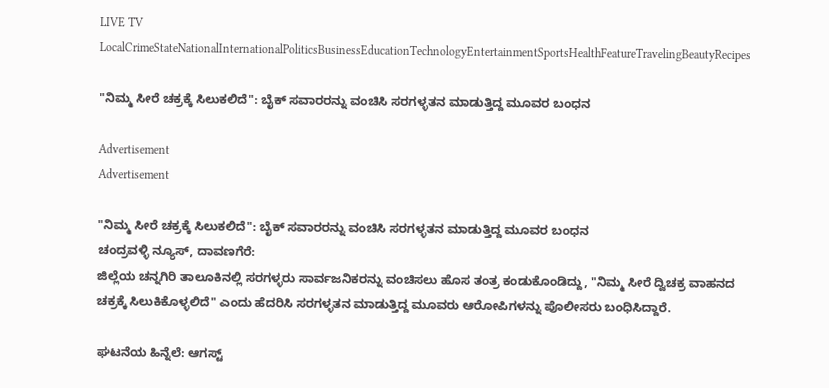LIVE TV LocalCrimeStateNationalInternationalPoliticsBusinessEducationTechnologyEntertainmentSportsHealthFeatureTravelingBeautyRecipes

"ನಿಮ್ಮ ಸೀರೆ ಚಕ್ರಕ್ಕೆ ಸಿಲುಕಲಿದೆ": ಬೈಕ್ ಸವಾರರನ್ನು ವಂಚಿಸಿ ಸರಗಳ್ಳತನ ಮಾಡುತ್ತಿದ್ದ ಮೂವರ ಬಂಧನ

Advertisement
Advertisement

"ನಿಮ್ಮ ಸೀರೆ ಚಕ್ರಕ್ಕೆ ಸಿಲುಕಲಿದೆ": ಬೈಕ್ ಸವಾರರನ್ನು ವಂಚಿಸಿ ಸರಗಳ್ಳತನ ಮಾಡುತ್ತಿದ್ದ ಮೂವರ ಬಂಧನ
ಚಂದ್ರವಳ್ಳಿ ನ್ಯೂಸ್, ದಾವಣಗೆರೆ:
ಜಿಲ್ಲೆಯ ಚನ್ನಗಿರಿ ತಾಲೂಕಿನಲ್ಲಿ ಸರಗಳ್ಳರು ಸಾರ್ವಜನಿಕರನ್ನು ವಂಚಿಸಲು ಹೊಸ ತಂತ್ರ ಕಂಡುಕೊಂಡಿದ್ದು, "ನಿಮ್ಮ ಸೀರೆ ದ್ವಿಚಕ್ರ ವಾಹನದ ಚಕ್ರಕ್ಕೆ ಸಿಲುಕಿಕೊಳ್ಳಲಿದೆ" ಎಂದು ಹೆದರಿಸಿ ಸರಗಳ್ಳತನ ಮಾಡುತ್ತಿದ್ದ ಮೂವರು ಆರೋಪಿಗಳನ್ನು ಪೊಲೀಸರು ಬಂಧಿಸಿದ್ದಾರೆ.

ಘಟನೆಯ ಹಿನ್ನೆಲೆ: ಆಗಸ್ಟ್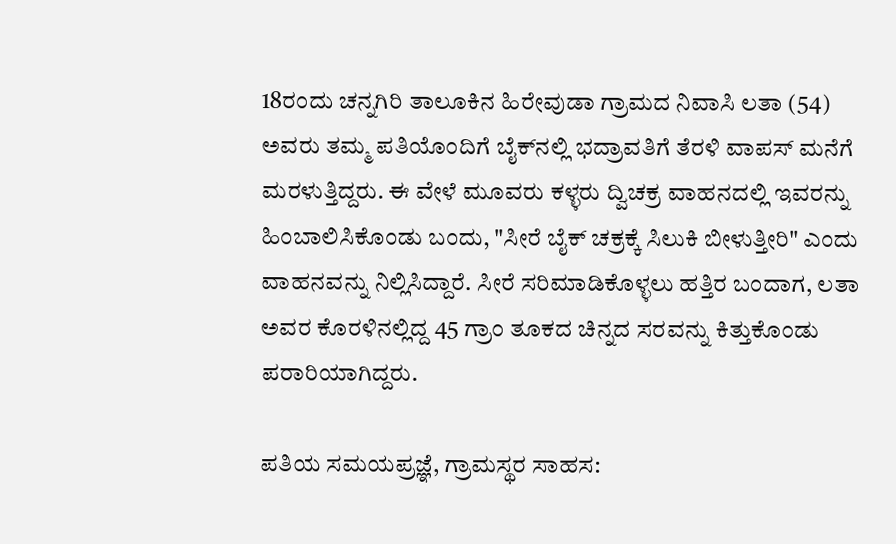18ರಂದು ಚನ್ನಗಿರಿ ತಾಲೂಕಿನ ಹಿರೇವುಡಾ ಗ್ರಾಮದ ನಿವಾಸಿ ಲತಾ (54) ಅವರು ತಮ್ಮ ಪತಿಯೊಂದಿಗೆ ಬೈಕ್‌ನಲ್ಲಿ ಭದ್ರಾವತಿಗೆ ತೆರಳಿ ವಾಪಸ್ ಮನೆಗೆ ಮರಳುತ್ತಿದ್ದರು. ಈ ವೇಳೆ ಮೂವರು ಕಳ್ಳರು ದ್ವಿಚಕ್ರ ವಾಹನದಲ್ಲಿ ಇವರನ್ನು ಹಿಂಬಾಲಿಸಿಕೊಂಡು ಬಂದು, "ಸೀರೆ ಬೈಕ್ ಚಕ್ರಕ್ಕೆ ಸಿಲುಕಿ ಬೀಳುತ್ತೀರಿ" ಎಂದು ವಾಹನವನ್ನು ನಿಲ್ಲಿಸಿದ್ದಾರೆ. ಸೀರೆ ಸರಿಮಾಡಿಕೊಳ್ಳಲು ಹತ್ತಿರ ಬಂದಾಗ, ಲತಾ ಅವರ ಕೊರಳಿನಲ್ಲಿದ್ದ 45 ಗ್ರಾಂ ತೂಕದ ಚಿನ್ನದ ಸರವನ್ನು ಕಿತ್ತುಕೊಂಡು ಪರಾರಿಯಾಗಿದ್ದರು.

ಪತಿಯ ಸಮಯಪ್ರಜ್ಞೆ, ಗ್ರಾಮಸ್ಥರ ಸಾಹಸ: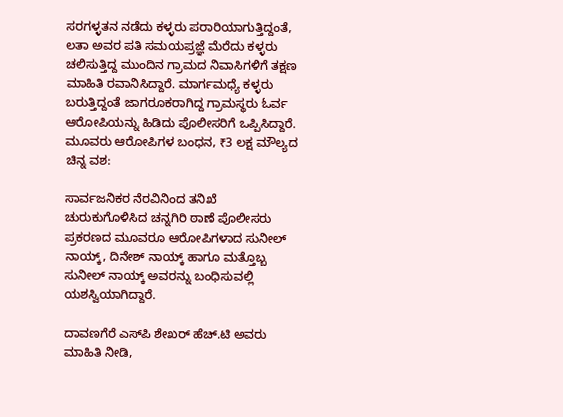ಸರಗಳ್ಳತನ ನಡೆದು ಕಳ್ಳರು ಪರಾರಿಯಾಗುತ್ತಿದ್ದಂತೆ, ಲತಾ ಅವರ ಪತಿ ಸಮಯಪ್ರಜ್ಞೆ ಮೆರೆದು ಕಳ್ಳರು ಚಲಿಸುತ್ತಿದ್ದ ಮುಂದಿನ ಗ್ರಾಮದ ನಿವಾಸಿಗಳಿಗೆ ತಕ್ಷಣ ಮಾಹಿತಿ ರವಾನಿಸಿದ್ದಾರೆ. ಮಾರ್ಗಮಧ್ಯೆ ಕಳ್ಳರು ಬರುತ್ತಿದ್ದಂತೆ ಜಾಗರೂಕರಾಗಿದ್ದ ಗ್ರಾಮಸ್ಥರು ಓರ್ವ ಆರೋಪಿಯನ್ನು ಹಿಡಿದು ಪೊಲೀಸರಿಗೆ ಒಪ್ಪಿಸಿದ್ದಾರೆ.
ಮೂವರು ಆರೋಪಿಗಳ ಬಂಧನ, ₹3 ಲಕ್ಷ ಮೌಲ್ಯದ ಚಿನ್ನ ವಶ:

ಸಾರ್ವಜನಿಕರ ನೆರವಿನಿಂದ ತನಿಖೆ ಚುರುಕುಗೊಳಿಸಿದ ಚನ್ನಗಿರಿ ಠಾಣೆ ಪೊಲೀಸರು ಪ್ರಕರಣದ ಮೂವರೂ ಆರೋಪಿಗಳಾದ ಸುನೀಲ್ ನಾಯ್ಕ್, ದಿನೇಶ್ ನಾಯ್ಕ್ ಹಾಗೂ ಮತ್ತೊಬ್ಬ ಸುನೀಲ್ ನಾಯ್ಕ್ ಅವರನ್ನು ಬಂಧಿಸುವಲ್ಲಿ ಯಶಸ್ವಿಯಾಗಿದ್ದಾರೆ.

ದಾವಣಗೆರೆ ಎಸ್‌ಪಿ ಶೇಖರ್ ಹೆಚ್.ಟಿ ಅವರು ಮಾಹಿತಿ ನೀಡಿ,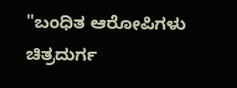"ಬಂಧಿತ ಆರೋಪಿಗಳು ಚಿತ್ರದುರ್ಗ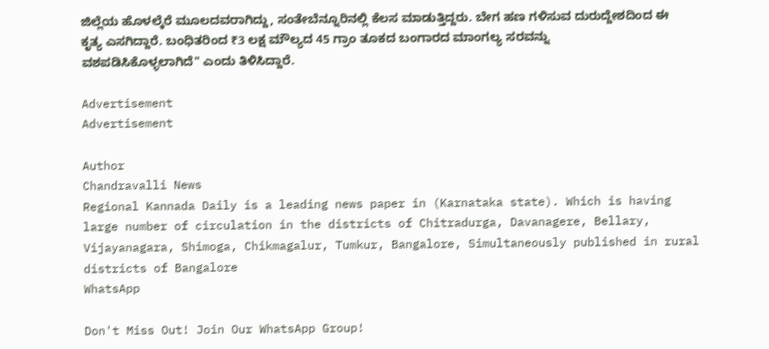ಜಿಲ್ಲೆಯ ಹೊಳಲ್ಕೆರೆ ಮೂಲದವರಾಗಿದ್ದು, ಸಂತೇಬೆನ್ನೂರಿನಲ್ಲಿ ಕೆಲಸ ಮಾಡುತ್ತಿದ್ದರು. ಬೇಗ ಹಣ ಗಳಿಸುವ ದುರುದ್ದೇಶದಿಂದ ಈ ಕೃತ್ಯ ಎಸಗಿದ್ದಾರೆ. ಬಂಧಿತರಿಂದ ₹3 ಲಕ್ಷ ಮೌಲ್ಯದ 45 ಗ್ರಾಂ ತೂಕದ ಬಂಗಾರದ ಮಾಂಗಲ್ಯ ಸರವನ್ನು ವಶಪಡಿಸಿಕೊಳ್ಳಲಾಗಿದೆ" ಎಂದು ತಿಳಿಸಿದ್ದಾರೆ.

Advertisement
Advertisement

Author
Chandravalli News
Regional Kannada Daily is a leading news paper in (Karnataka state). Which is having large number of circulation in the districts of Chitradurga, Davanagere, Bellary, Vijayanagara, Shimoga, Chikmagalur, Tumkur, Bangalore, Simultaneously published in rural districts of Bangalore
WhatsApp

Don't Miss Out! Join Our WhatsApp Group!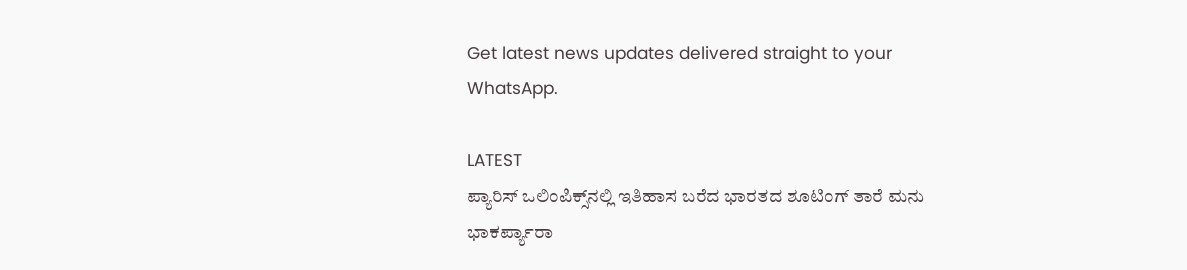Get latest news updates delivered straight to your WhatsApp.

LATEST
ಪ್ಯಾರಿಸ್ ಒಲಿಂಪಿಕ್ಸ್‌ನಲ್ಲಿ ಇತಿಹಾಸ ಬರೆದ ಭಾರತದ ಶೂಟಿಂಗ್ ತಾರೆ ಮನು ಭಾಕರ್ಪ್ಯಾರಾ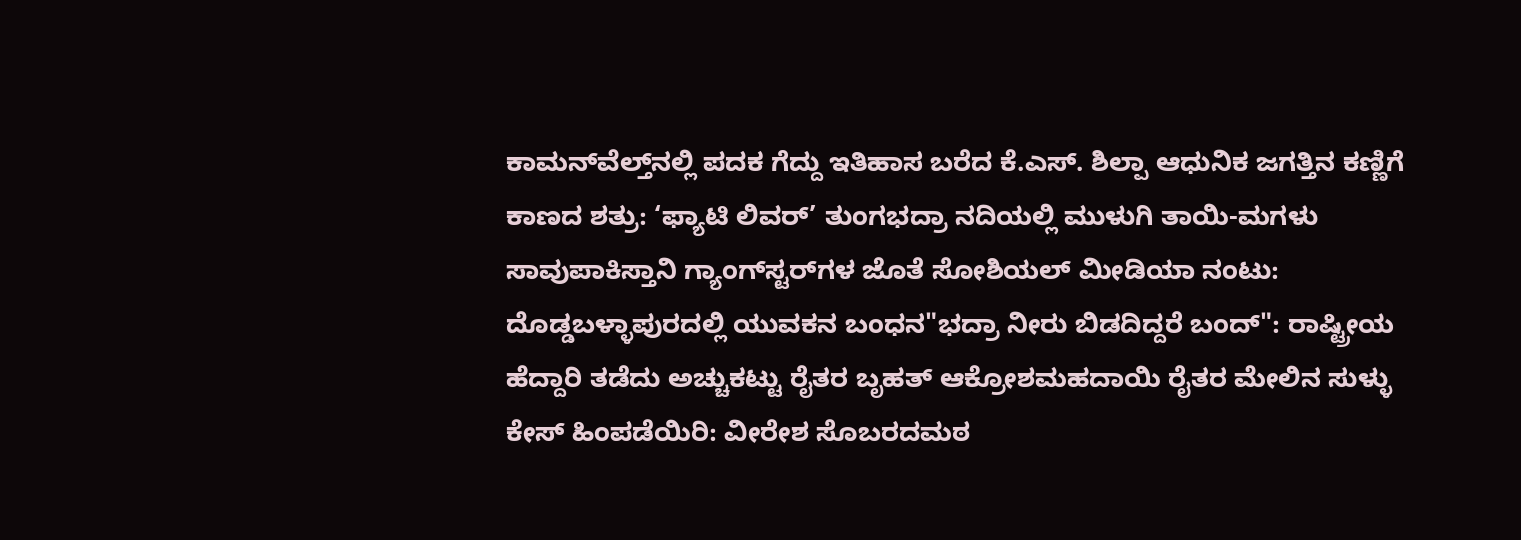ಕಾಮನ್‌ವೆಲ್ತ್‌ನಲ್ಲಿ ಪದಕ ಗೆದ್ದು ಇತಿಹಾಸ ಬರೆದ ಕೆ.ಎಸ್. ಶಿಲ್ಪಾ ಆಧುನಿಕ ಜಗತ್ತಿನ ಕಣ್ಣಿಗೆ ಕಾಣದ ಶತ್ರು: ‘ಫ್ಯಾಟಿ ಲಿವರ್’ ತುಂಗಭದ್ರಾ ನದಿಯಲ್ಲಿ ಮುಳುಗಿ ತಾಯಿ-ಮಗಳು ಸಾವುಪಾಕಿಸ್ತಾನಿ ಗ್ಯಾಂಗ್‌ಸ್ಟರ್‌ಗಳ ಜೊತೆ ಸೋಶಿಯಲ್ ಮೀಡಿಯಾ ನಂಟು: ದೊಡ್ಡಬಳ್ಳಾಪುರದಲ್ಲಿ ಯುವಕನ ಬಂಧನ"ಭದ್ರಾ ನೀರು ಬಿಡದಿದ್ದರೆ ಬಂದ್": ರಾಷ್ಟ್ರೀಯ ಹೆದ್ದಾರಿ ತಡೆದು ಅಚ್ಚುಕಟ್ಟು ರೈತರ ಬೃಹತ್ ಆಕ್ರೋಶಮಹದಾಯಿ ರೈತರ ಮೇಲಿನ ಸುಳ್ಳು ಕೇಸ್ ಹಿಂಪಡೆಯಿರಿ: ವೀರೇಶ ಸೊಬರದಮಠ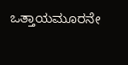ಒತ್ತಾಯಮೂರನೇ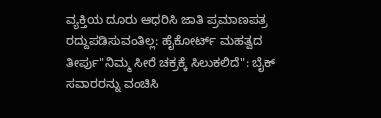ವ್ಯಕ್ತಿಯ ದೂರು ಆಧರಿಸಿ ಜಾತಿ ಪ್ರಮಾಣಪತ್ರ ರದ್ದುಪಡಿಸುವಂತಿಲ್ಲ: ಹೈಕೋರ್ಟ್ ಮಹತ್ವದ ತೀರ್ಪು"ನಿಮ್ಮ ಸೀರೆ ಚಕ್ರಕ್ಕೆ ಸಿಲುಕಲಿದೆ": ಬೈಕ್ ಸವಾರರನ್ನು ವಂಚಿಸಿ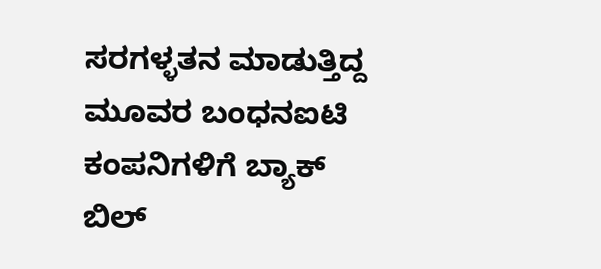ಸರಗಳ್ಳತನ ಮಾಡುತ್ತಿದ್ದ ಮೂವರ ಬಂಧನಐಟಿ ಕಂಪನಿಗಳಿಗೆ ಬ್ಯಾಕ್ ಬಿಲ್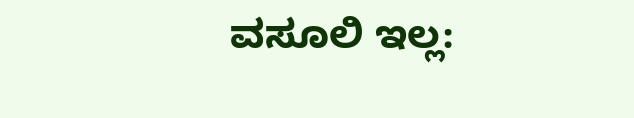ವಸೂಲಿ ಇಲ್ಲ: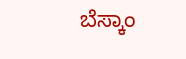ಬೆಸ್ಕಾಂ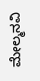ಮೇಲ್ಮನವಿ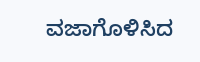ವಜಾಗೊಳಿಸಿದ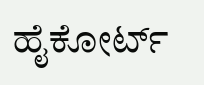ಹೈಕೋರ್ಟ್